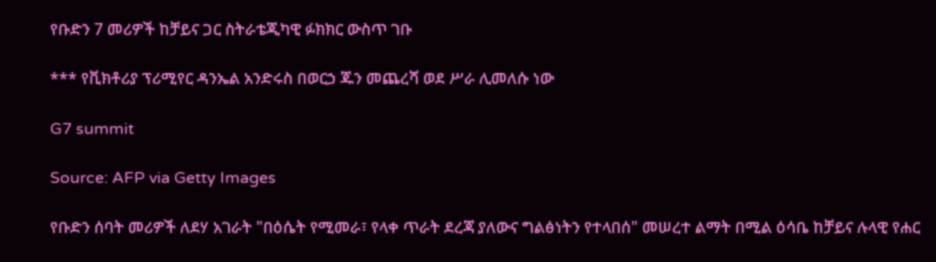የቡድን 7 መሪዎች ከቻይና ጋር ስትራቴጂካዊ ፉክክር ውስጥ ገቡ

*** የቪክቶሪያ ፕሪሚየር ዳንኤል አንድሩስ በወርኃ ጁን መጨረሻ ወደ ሥራ ሊመለሱ ነው

G7 summit

Source: AFP via Getty Images

የቡድን ሰባት መሪዎች ለደሃ አገራት "በዕሴት የሚመራ፣ የላቀ ጥራት ደረጃ ያለውና ግልፅነትን የተላበሰ" መሠረተ ልማት በሚል ዕሳቤ ከቻይና ሉላዊ የሐር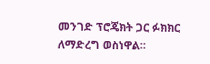መንገድ ፕሮጄክት ጋር ፉክክር ለማድረግ ወስነዋል።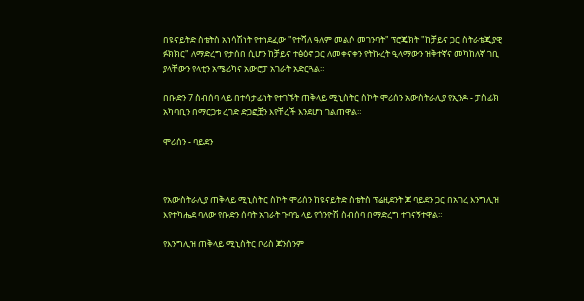በዩናይትድ ስቴትስ አነሳሽነት የተነደፈው "የተሻለ ዓለም መልሶ መገንባት" ፕሮጄክት "ከቻይና ጋር ስትራቴጂያዊ ፉክክር" ለማድረግ የታሰበ ሲሆን ከቻይና ተፅዕኖ ጋር ለመቀናቀን የትኩረት ዒላማውን ዝቅተኛና መካከለኛ ገቢ ያላቸውን የላቲን አሜሪካና አውሮፓ አገራት አድርጓል።

በቡድን 7 ስብሰባ ላይ በተሳታፊነት የተገኙት ጠቅላይ ሚኒስትር ስኮት ሞሪሰን አውስትራሊያ የኢንዶ - ፓስፊክ አካባቢን በማርጋቱ ረገድ ድጋፎቿን እየቸረች እንደሆነ ገልጠዋል።

ሞሪሰን - ባይደን



የአውስትራሊያ ጠቅላይ ሚኒስትር ስኮት ሞሪሰን ከዩናይትድ ስቴትስ ፕሬዚደንት ጆ ባይደን ጋር በአገረ እንግሊዝ እየተካሔደ ባለው የቡድን ሰባት አገራት ጉባዔ ላይ የጎንዮሽ ስብሰባ በማድረግ ተገናኝተዋል።

የእንግሊዝ ጠቅላይ ሚኒስትር ቦሪስ ጆንሰንም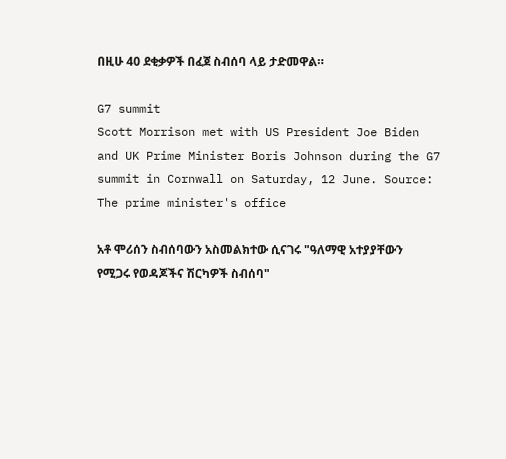በዚሁ 40 ደቂቃዎች በፈጀ ስብሰባ ላይ ታድመዋል።

G7 summit
Scott Morrison met with US President Joe Biden and UK Prime Minister Boris Johnson during the G7 summit in Cornwall on Saturday, 12 June. Source: The prime minister's office

አቶ ሞሪሰን ስብሰባውን አስመልክተው ሲናገሩ "ዓለማዊ አተያያቸውን የሚጋሩ የወዳጆችና ሽርካዎች ስብሰባ"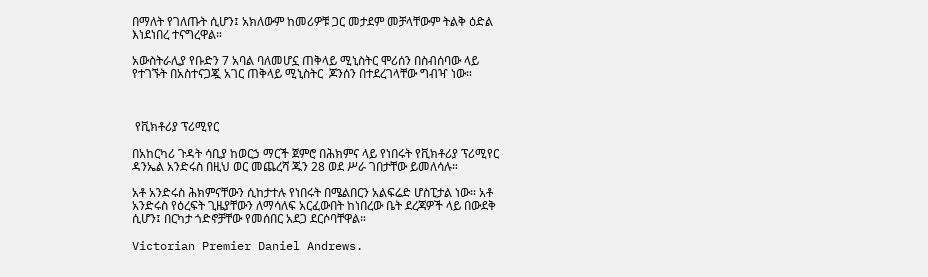በማለት የገለጡት ሲሆን፤ አክለውም ከመሪዎቹ ጋር መታደም መቻላቸውም ትልቅ ዕድል እነደነበረ ተናግረዋል።

አውስትራሊያ የቡድን 7 አባል ባለመሆኗ ጠቅላይ ሚኒስትር ሞሪሰን በስብሰባው ላይ የተገኙት በአስተናጋጇ አገር ጠቅላይ ሚኒስትር  ጆንሰን በተደረገላቸው ግብዣ ነው።



 የቪክቶሪያ ፕሪሚየር

በአከርካሪ ጉዳት ሳቢያ ከወርኃ ማርች ጀምሮ በሕክምና ላይ የነበሩት የቪክቶሪያ ፕሪሚየር ዳንኤል አንድሩስ በዚህ ወር መጨረሻ ጁን 28 ወደ ሥራ ገበታቸው ይመለሳሉ።

አቶ አንድሩስ ሕክምናቸውን ሲከታተሉ የነበሩት በሜልበርን አልፍሬድ ሆስፒታል ነው። አቶ አንድሩስ የዕረፍት ጊዜያቸውን ለማሳለፍ አርፈውበት ከነበረው ቤት ደረጃዎች ላይ በውደቅ ሲሆን፤ በርካታ ጎድኖቻቸው የመሰበር አደጋ ደርሶባቸዋል።

Victorian Premier Daniel Andrews.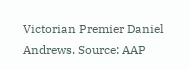Victorian Premier Daniel Andrews. Source: AAP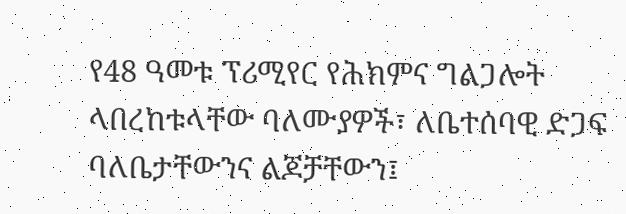የ48 ዓመቱ ፕሪሚየር የሕክምና ግልጋሎት ላበረከቱላቸው ባለሙያዎች፣ ለቤተሰባዊ ድጋፍ ባለቤታቸውንና ልጆቻቸውን፤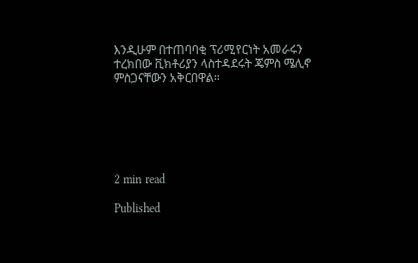እንዲሁም በተጠባባቂ ፕሪሚየርነት አመራሩን ተረክበው ቪክቶሪያን ላስተዳደሩት ጄምስ ሜሊኖ ምስጋናቸውን አቅርበዋል።






2 min read

Published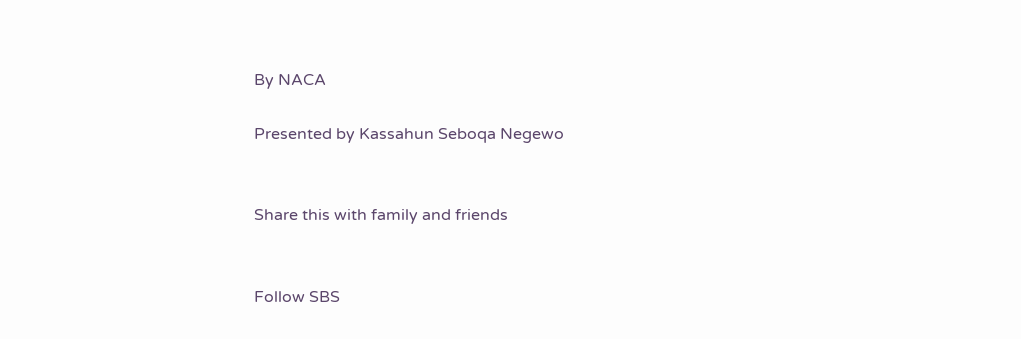By NACA

Presented by Kassahun Seboqa Negewo


Share this with family and friends


Follow SBS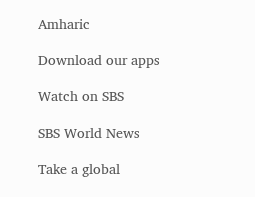Amharic

Download our apps

Watch on SBS

SBS World News

Take a global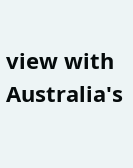view with Australia's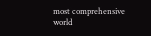most comprehensive world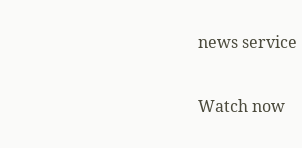news service

Watch now